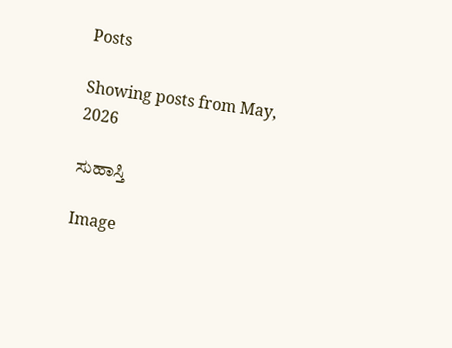Posts

Showing posts from May, 2026

ಸುಹಾಸ್ತಿ

Image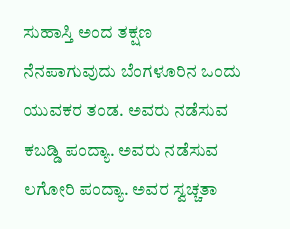ಸುಹಾಸ್ತಿ ಅಂದ ತಕ್ಷಣ ನೆನಪಾಗುವುದು ಬೆಂಗಳೂರಿನ ಒಂದು ಯುವಕರ ತಂಡ. ಅವರು ನಡೆಸುವ ಕಬಡ್ಡಿ ಪಂದ್ಯಾ. ಅವರು ನಡೆಸುವ ಲಗೋರಿ ಪಂದ್ಯಾ. ಅವರ ಸ್ವಚ್ಚತಾ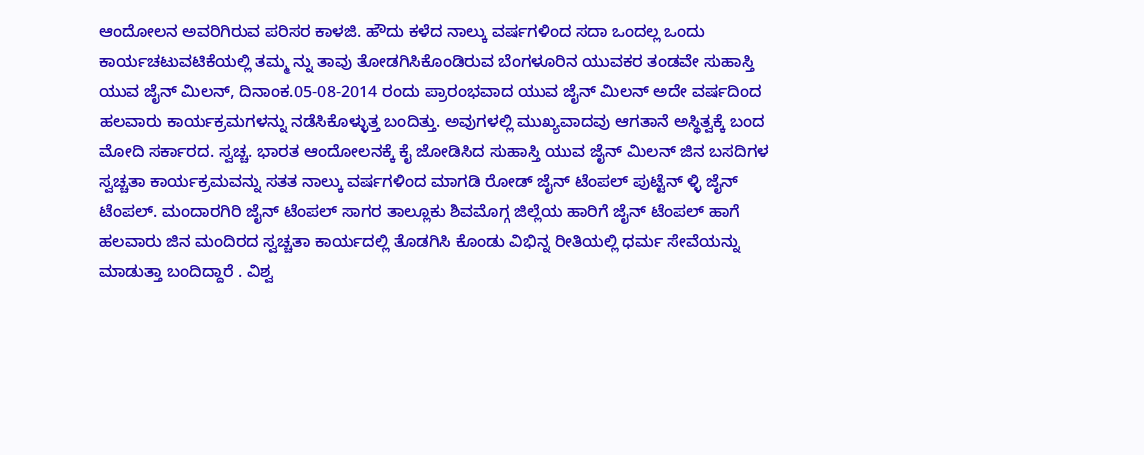ಆಂದೋಲನ ಅವರಿಗಿರುವ ಪರಿಸರ ಕಾಳಜಿ. ಹೌದು ಕಳೆದ ನಾಲ್ಕು ವರ್ಷಗಳಿಂದ ಸದಾ ಒಂದಲ್ಲ ಒಂದು ಕಾರ್ಯಚಟುವಟಿಕೆಯಲ್ಲಿ ತಮ್ಮ ನ್ನು ತಾವು ತೋಡಗಿಸಿಕೊಂಡಿರುವ ಬೆಂಗಳೂರಿನ ಯುವಕರ ತಂಡವೇ ಸುಹಾಸ್ತಿ ಯುವ ಜೈನ್ ಮಿಲನ್, ದಿನಾಂಕ.05-08-2014 ರಂದು ಪ್ರಾರಂಭವಾದ ಯುವ ಜೈನ್ ಮಿಲನ್ ಅದೇ ವರ್ಷದಿಂದ ಹಲವಾರು ಕಾರ್ಯಕ್ರಮಗಳನ್ನು ನಡೆಸಿಕೊಳ್ಳುತ್ತ ಬಂದಿತ್ತು. ಅವುಗಳಲ್ಲಿ ಮುಖ್ಯವಾದವು ಆಗತಾನೆ ಅಸ್ಥಿತ್ವಕ್ಕೆ ಬಂದ ಮೋದಿ ಸರ್ಕಾರದ. ಸ್ವಚ್ಚ. ಭಾರತ ಆಂದೋಲನಕ್ಕೆ ಕೈ ಜೋಡಿಸಿದ ಸುಹಾಸ್ತಿ ಯುವ ಜೈನ್ ಮಿಲನ್ ಜಿನ ಬಸದಿಗಳ ಸ್ವಚ್ಚತಾ ಕಾರ್ಯಕ್ರಮವನ್ನು ಸತತ ನಾಲ್ಕು ವರ್ಷಗಳಿಂದ ಮಾಗಡಿ ರೋಡ್ ಜೈನ್ ಟೆಂಪಲ್ ಪುಟ್ಟೆನ್ ಳ್ಳಿ ಜೈನ್ ಟೆಂಪಲ್. ಮಂದಾರಗಿರಿ ಜೈನ್ ಟೆಂಪಲ್ ಸಾಗರ ತಾಲ್ಲೂಕು ಶಿವಮೊಗ್ಗ ಜಿಲ್ಲೆಯ ಹಾರಿಗೆ ಜೈನ್ ಟೆಂಪಲ್ ಹಾಗೆ ಹಲವಾರು ಜಿನ ಮಂದಿರದ ಸ್ವಚ್ಚತಾ ಕಾರ್ಯದಲ್ಲಿ ತೊಡಗಿಸಿ ಕೊಂಡು ವಿಭಿನ್ನ ರೀತಿಯಲ್ಲಿ ಧರ್ಮ ಸೇವೆಯನ್ನು ಮಾಡುತ್ತಾ ಬಂದಿದ್ದಾರೆ . ವಿಶ್ವ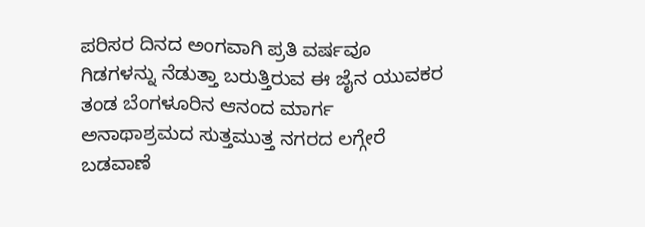ಪರಿಸರ ದಿನದ ಅಂಗವಾಗಿ ಪ್ರತಿ ವರ್ಷವೂ ಗಿಡಗಳನ್ನು ನೆಡುತ್ತಾ ಬರುತ್ತಿರುವ ಈ ಜೈನ ಯುವಕರ ತಂಡ ಬೆಂಗಳೂರಿನ ಆನಂದ ಮಾರ್ಗ ಅನಾಥಾಶ್ರಮದ ಸುತ್ತಮುತ್ತ ನಗರದ ಲಗ್ಗೇರೆ ಬಡವಾಣೆ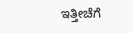ಇತ್ತೀಚೆಗೆ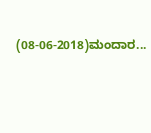(08-06-2018)ಮಂದಾರ...